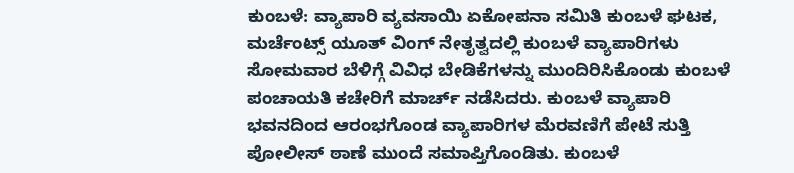ಕುಂಬಳೆ: ವ್ಯಾಪಾರಿ ವ್ಯವಸಾಯಿ ಏಕೋಪನಾ ಸಮಿತಿ ಕುಂಬಳೆ ಘಟಕ, ಮರ್ಚೆಂಟ್ಸ್ ಯೂತ್ ವಿಂಗ್ ನೇತೃತ್ವದಲ್ಲಿ ಕುಂಬಳೆ ವ್ಯಾಪಾರಿಗಳು ಸೋಮವಾರ ಬೆಳಿಗ್ಗೆ ವಿವಿಧ ಬೇಡಿಕೆಗಳನ್ನು ಮುಂದಿರಿಸಿಕೊಂಡು ಕುಂಬಳೆ ಪಂಚಾಯತಿ ಕಚೇರಿಗೆ ಮಾರ್ಚ್ ನಡೆಸಿದರು. ಕುಂಬಳೆ ವ್ಯಾಪಾರಿ ಭವನದಿಂದ ಆರಂಭಗೊಂಡ ವ್ಯಾಪಾರಿಗಳ ಮೆರವಣಿಗೆ ಪೇಟೆ ಸುತ್ತಿ ಪೋಲೀಸ್ ಠಾಣೆ ಮುಂದೆ ಸಮಾಪ್ತಿಗೊಂಡಿತು. ಕುಂಬಳೆ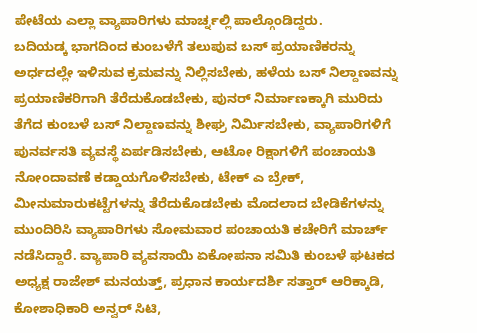ಪೇಟೆಯ ಎಲ್ಲಾ ವ್ಯಾಪಾರಿಗಳು ಮಾರ್ಚ್ನಲ್ಲಿ ಪಾಲ್ಗೊಂಡಿದ್ದರು.
ಬದಿಯಡ್ಕ ಭಾಗದಿಂದ ಕುಂಬಳೆಗೆ ತಲುಪುವ ಬಸ್ ಪ್ರಯಾಣಿಕರನ್ನು ಅರ್ಧದಲ್ಲೇ ಇಳಿಸುವ ಕ್ರಮವನ್ನು ನಿಲ್ಲಿಸಬೇಕು, ಹಳೆಯ ಬಸ್ ನಿಲ್ದಾಣವನ್ನು ಪ್ರಯಾಣಿಕರಿಗಾಗಿ ತೆರೆದುಕೊಡಬೇಕು, ಪುನರ್ ನಿರ್ಮಾಣಕ್ಕಾಗಿ ಮುರಿದು ತೆಗೆದ ಕುಂಬಳೆ ಬಸ್ ನಿಲ್ದಾಣವನ್ನು ಶೀಘ್ರ ನಿರ್ಮಿಸಬೇಕು, ವ್ಯಾಪಾರಿಗಳಿಗೆ ಪುನರ್ವಸತಿ ವ್ಯವಸ್ಥೆ ಏರ್ಪಡಿಸಬೇಕು, ಆಟೋ ರಿಕ್ಷಾಗಳಿಗೆ ಪಂಚಾಯತಿ ನೋಂದಾವಣೆ ಕಡ್ಡಾಯಗೊಳಿಸಬೇಕು, ಟೇಕ್ ಎ ಬ್ರೇಕ್, ಮೀನುಮಾರುಕಟ್ಟೆಗಳನ್ನು ತೆರೆದುಕೊಡಬೇಕು ಮೊದಲಾದ ಬೇಡಿಕೆಗಳನ್ನು ಮುಂದಿರಿಸಿ ವ್ಯಾಪಾರಿಗಳು ಸೋಮವಾರ ಪಂಚಾಯತಿ ಕಚೇರಿಗೆ ಮಾರ್ಚ್ ನಡೆಸಿದ್ದಾರೆ. ವ್ಯಾಪಾರಿ ವ್ಯವಸಾಯಿ ಏಕೋಪನಾ ಸಮಿತಿ ಕುಂಬಳೆ ಘಟಕದ ಅಧ್ಯಕ್ಷ ರಾಜೇಶ್ ಮನಯತ್ತ್, ಪ್ರಧಾನ ಕಾರ್ಯದರ್ಶಿ ಸತ್ತಾರ್ ಆರಿಕ್ಕಾಡಿ, ಕೋಶಾಧಿಕಾರಿ ಅನ್ವರ್ ಸಿಟಿ,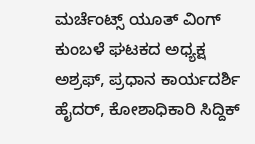ಮರ್ಚೆಂಟ್ಸ್ ಯೂತ್ ವಿಂಗ್ ಕುಂಬಳೆ ಘಟಕದ ಅಧ್ಯಕ್ಷ ಅಶ್ರಫ್, ಪ್ರಧಾನ ಕಾರ್ಯದರ್ಶಿ ಹೈದರ್, ಕೋಶಾಧಿಕಾರಿ ಸಿದ್ದಿಕ್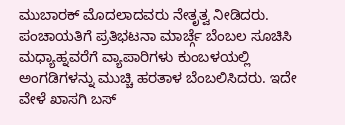ಮುಬಾರಕ್ ಮೊದಲಾದವರು ನೇತೃತ್ವ ನೀಡಿದರು. ಪಂಚಾಯತಿಗೆ ಪ್ರತಿಭಟನಾ ಮಾರ್ಚ್ಗೆ ಬೆಂಬಲ ಸೂಚಿಸಿ ಮಧ್ಯಾಹ್ನವರೆಗೆ ವ್ಯಾಪಾರಿಗಳು ಕುಂಬಳಯಲ್ಲಿ ಅಂಗಡಿಗಳನ್ನು ಮುಚ್ಚಿ ಹರತಾಳ ಬೆಂಬಲಿಸಿದರು. ಇದೇ ವೇಳೆ ಖಾಸಗಿ ಬಸ್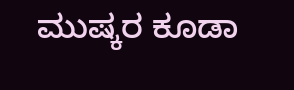ಮುಷ್ಕರ ಕೂಡಾ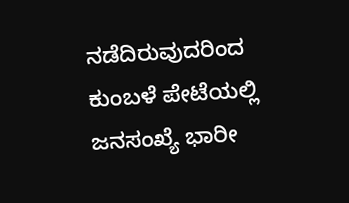ನಡೆದಿರುವುದರಿಂದ ಕುಂಬಳೆ ಪೇಟೆಯಲ್ಲಿ ಜನಸಂಖ್ಯೆ ಭಾರೀ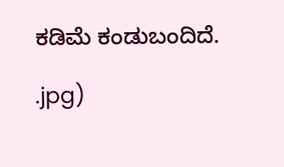ಕಡಿಮೆ ಕಂಡುಬಂದಿದೆ.

.jpg)